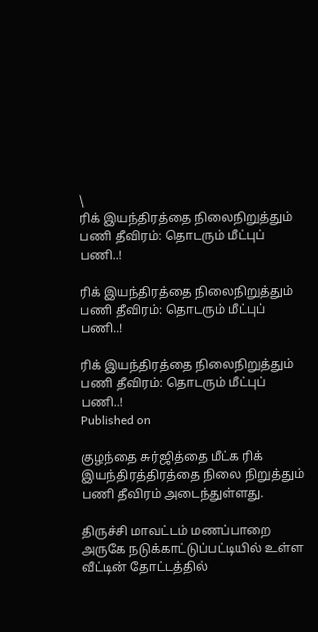\
ரிக் இயந்திரத்தை நிலைநிறுத்தும் பணி தீவிரம்: தொடரும் மீட்புப் பணி..!

ரிக் இயந்திரத்தை நிலைநிறுத்தும் பணி தீவிரம்: தொடரும் மீட்புப் பணி..!

ரிக் இயந்திரத்தை நிலைநிறுத்தும் பணி தீவிரம்: தொடரும் மீட்புப் பணி..!
Published on

குழந்தை சுர்ஜித்தை மீட்க ரிக் இயந்திரத்திரத்தை நிலை நிறுத்தும் பணி தீவிரம் அடைந்துள்ளது.

திருச்சி மாவட்டம் மணப்பாறை அருகே நடுக்காட்டுப்பட்டியில் உள்ள வீட்டின் தோட்டத்தில்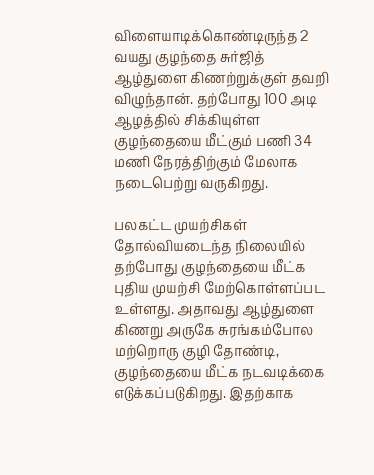விளையாடிக்கொண்டிருந்த 2 வயது குழந்தை சுர்ஜித் ஆழ்துளை கிணற்றுக்குள் தவறி விழுந்தான். தற்போது 100 அடி ஆழத்தில் சிக்கியுள்ள குழந்தையை மீட்கும் பணி 34 மணி நேரத்திற்கும் மேலாக நடைபெற்று வருகிறது.

பலகட்ட முயற்சிகள் தோல்வியடைந்த நிலையில் தற்போது குழந்தையை மீட்க புதிய முயற்சி மேற்கொள்ளப்பட உள்ளது. அதாவது ஆழ்துளை கிணறு அருகே சுரங்கம்போல மற்றொரு குழி தோண்டி, குழந்தையை மீட்க நடவடிக்கை எடுக்கப்படுகிறது. இதற்காக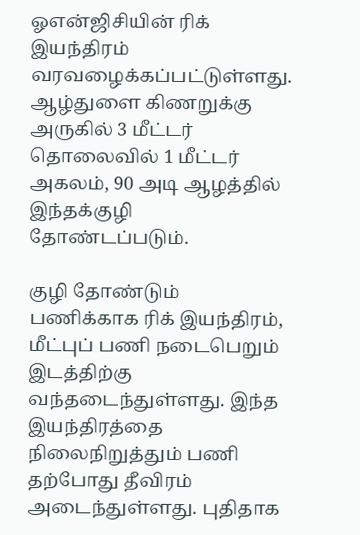ஓஎன்ஜிசியின் ரிக் இயந்திரம் வரவழைக்கப்பட்டுள்ளது. ஆழ்துளை கிணறுக்கு அருகில் 3 மீட்டர் தொலைவில் 1 மீட்டர் அகலம், 90 அடி ஆழத்தில் இந்தக்குழி தோண்டப்படும்.

குழி தோண்டும் பணிக்காக ரிக் இயந்திரம், மீட்புப் பணி நடைபெறும் இடத்திற்கு வந்தடைந்துள்ளது. இந்த இயந்திரத்தை நிலைநிறுத்தும் பணி தற்போது தீவிரம் அடைந்துள்ளது. புதிதாக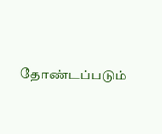தோண்டப்படும்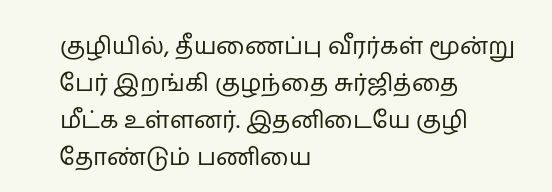குழியில், தீயணைப்பு வீரர்கள் மூன்று பேர் இறங்கி குழந்தை சுர்ஜித்தை மீட்க உள்ளனர். இதனிடையே குழி தோண்டும் பணியை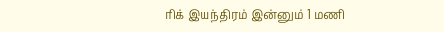ரிக் இயந்திரம் இன்னும் 1 மணி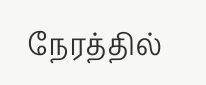நேரத்தில்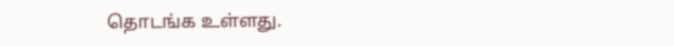தொடங்க உள்ளது.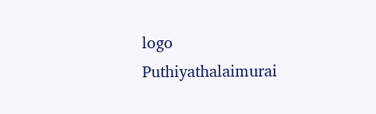logo
Puthiyathalaimurai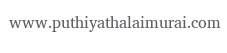www.puthiyathalaimurai.com